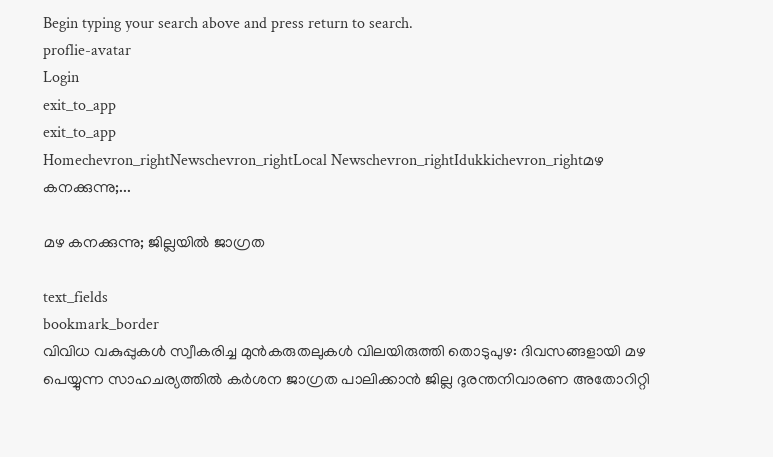Begin typing your search above and press return to search.
proflie-avatar
Login
exit_to_app
exit_to_app
Homechevron_rightNewschevron_rightLocal Newschevron_rightIdukkichevron_rightമഴ കനക്കുന്നു;...

മഴ കനക്കുന്നു; ജില്ലയില്‍ ജാഗ്രത

text_fields
bookmark_border
വിവിധ വകുപ്പുകള്‍ സ്വീകരിച്ച മുന്‍കരുതലുകള്‍ വിലയിരുത്തി തൊടുപുഴ: ദിവസങ്ങളായി മഴ പെയ്യുന്ന സാഹചര്യത്തില്‍ കര്‍ശന ജാഗ്രത പാലിക്കാന്‍ ജില്ല ദുരന്തനിവാരണ അതോറിറ്റി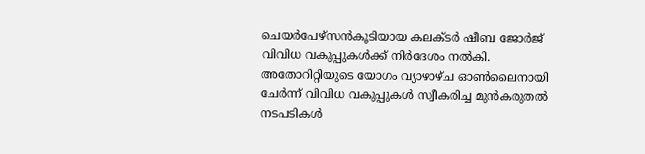ചെയര്‍പേഴ്‌സൻകൂടിയായ കലക്ടര്‍ ഷീബ ജോര്‍ജ് വിവിധ വകുപ്പുകള്‍ക്ക് നിര്‍ദേശം നല്‍കി. അതോറിറ്റിയുടെ യോഗം വ്യാഴാഴ്ച ഓണ്‍ലൈനായി ചേര്‍ന്ന് വിവിധ വകുപ്പുകള്‍ സ്വീകരിച്ച മുന്‍കരുതല്‍ നടപടികള്‍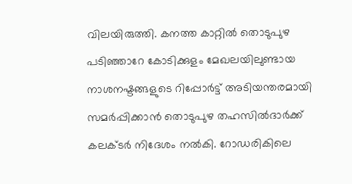വിലയിരുത്തി. കനത്ത കാറ്റില്‍ തൊടുപുഴ പടിഞ്ഞാറേ കോടിക്കുളം മേഖലയിലുണ്ടായ നാശനഷ്ടങ്ങളുടെ റിപ്പോര്‍ട്ട് അടിയന്തരമായി സമര്‍പ്പിക്കാന്‍ തൊടുപുഴ തഹസില്‍ദാര്‍ക്ക് കലക്ടര്‍ നിദേശം നല്‍കി. റോഡരികിലെ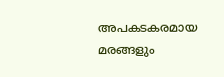അപകടകരമായ മരങ്ങളും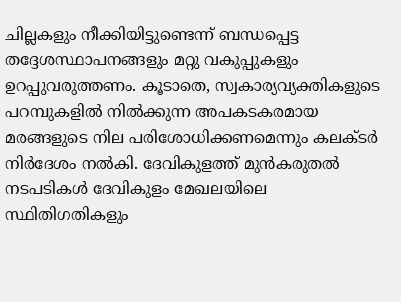ചില്ലകളും നീക്കിയിട്ടുണ്ടെന്ന് ബന്ധപ്പെട്ട തദ്ദേശസ്ഥാപനങ്ങളും മറ്റു വകുപ്പുകളും ഉറപ്പുവരുത്തണം. കൂടാതെ, സ്വകാര്യവ്യക്തികളുടെ പറമ്പുകളില്‍ നില്‍ക്കുന്ന അപകടകരമായ മരങ്ങളുടെ നില പരിശോധിക്കണമെന്നും കലക്ടർ നിർദേശം നൽകി. ദേവികുളത്ത് മുന്‍കരുതല്‍ നടപടികൾ ദേവികുളം മേഖലയിലെ സ്ഥിതിഗതികളും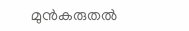മുന്‍കരുതല്‍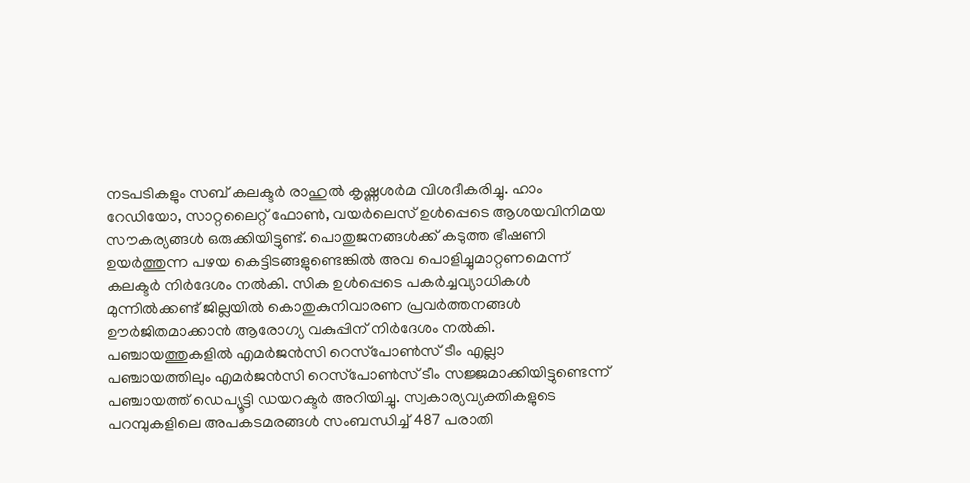നടപടികളും സബ് കലക്ടര്‍ രാഹുല്‍ കൃഷ്ണശര്‍മ വിശദീകരിച്ചു. ഹാം റേഡിയോ, സാറ്റലൈറ്റ് ഫോണ്‍, വയര്‍ലെസ് ഉള്‍പ്പെടെ ആശയവിനിമയ സൗകര്യങ്ങള്‍ ഒരുക്കിയിട്ടുണ്ട്. പൊതുജനങ്ങള്‍ക്ക് കടുത്ത ഭീഷണി ഉയര്‍ത്തുന്ന പഴയ കെട്ടിടങ്ങളുണ്ടെങ്കില്‍ അവ പൊളിച്ചുമാറ്റണമെന്ന് കലക്ടര്‍ നിര്‍ദേശം നല്‍കി. സിക ഉള്‍പ്പെടെ പകര്‍ച്ചവ്യാധികള്‍ മുന്നില്‍ക്കണ്ട് ജില്ലയില്‍ കൊതുകുനിവാരണ പ്രവര്‍ത്തനങ്ങള്‍ ഊര്‍ജിതമാക്കാന്‍ ആരോഗ്യ വകുപ്പിന് നിര്‍ദേശം നല്‍കി. പഞ്ചായത്തുകളിൽ എമര്‍ജന്‍സി റെസ്‌പോണ്‍സ് ടീം എല്ലാ പഞ്ചായത്തിലും എമര്‍ജന്‍സി റെസ്‌പോണ്‍സ് ടീം സജ്ജമാക്കിയിട്ടുണ്ടെന്ന് പഞ്ചായത്ത് ഡെപ്യൂട്ടി ഡയറക്ടര്‍ അറിയിച്ചു. സ്വകാര്യവ്യക്തികളുടെ പറമ്പുകളിലെ അപകടമരങ്ങള്‍ സംബന്ധിച്ച് 487 പരാതി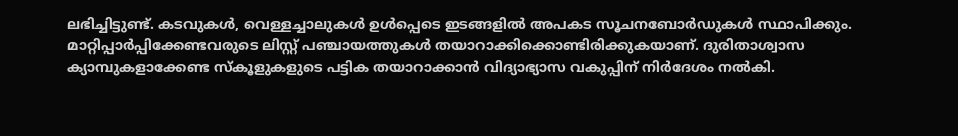ലഭിച്ചിട്ടുണ്ട്. കടവുകള്‍, വെള്ളച്ചാലുകള്‍ ഉള്‍പ്പെടെ ഇടങ്ങളില്‍ അപകട സൂചനബോര്‍ഡുകള്‍ സ്ഥാപിക്കും. മാറ്റിപ്പാര്‍പ്പിക്കേണ്ടവരുടെ ലിസ്റ്റ് പഞ്ചായത്തുകള്‍ തയാറാക്കിക്കൊണ്ടിരിക്കുകയാണ്. ദുരിതാശ്വാസ ക്യാമ്പുകളാക്കേണ്ട സ്‌കൂളുകളുടെ പട്ടിക തയാറാക്കാന്‍ വിദ്യാഭ്യാസ വകുപ്പിന് നിര്‍ദേശം നല്‍കി.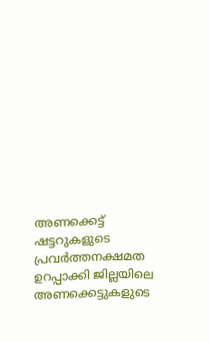അണക്കെട്ട് ഷട്ടറുകളുടെ പ്രവര്‍ത്തനക്ഷമത ഉറപ്പാക്കി ജില്ലയിലെ അണക്കെട്ടുകളുടെ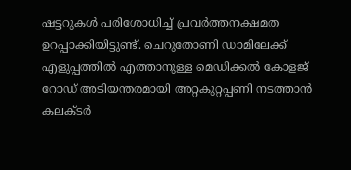ഷട്ടറുകള്‍ പരിശോധിച്ച് പ്രവര്‍ത്തനക്ഷമത ഉറപ്പാക്കിയിട്ടുണ്ട്. ചെറുതോണി ഡാമിലേക്ക് എളുപ്പത്തില്‍ എത്താനുള്ള മെഡിക്കല്‍ കോളജ് റോഡ് അടിയന്തരമായി അറ്റകുറ്റപ്പണി നടത്താന്‍ കലക്ടര്‍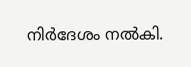നിര്‍ദേശം നല്‍കി.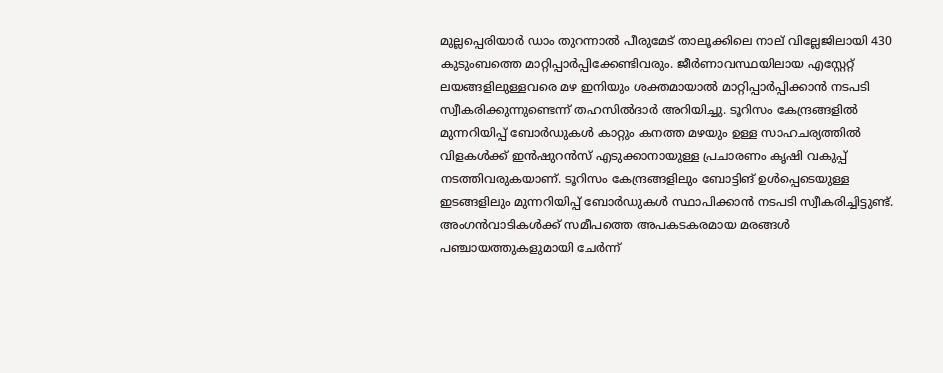മുല്ലപ്പെരിയാർ ഡാം തുറന്നാല്‍ പീരുമേട് താലൂക്കിലെ നാല് വില്ലേജിലായി 430 കുടുംബത്തെ മാറ്റിപ്പാര്‍പ്പിക്കേണ്ടിവരും. ജീര്‍ണാവസ്ഥയിലായ എസ്റ്റേറ്റ് ലയങ്ങളിലുള്ളവരെ മഴ ഇനിയും ശക്തമായാല്‍ മാറ്റിപ്പാര്‍പ്പിക്കാൻ നടപടി സ്വീകരിക്കുന്നുണ്ടെന്ന് തഹസില്‍ദാര്‍ അറിയിച്ചു. ടൂറിസം കേന്ദ്രങ്ങളിൽ മുന്നറിയിപ്പ് ബോർഡുകൾ കാറ്റും കനത്ത മഴയും ഉള്ള സാഹചര്യത്തില്‍ വിളകള്‍ക്ക് ഇന്‍ഷുറന്‍സ് എടുക്കാനായുള്ള പ്രചാരണം കൃഷി വകുപ്പ് നടത്തിവരുകയാണ്. ടൂറിസം കേന്ദ്രങ്ങളിലും ബോട്ടിങ് ഉള്‍പ്പെടെയുള്ള ഇടങ്ങളിലും മുന്നറിയിപ്പ് ബോര്‍ഡുകള്‍ സ്ഥാപിക്കാന്‍ നടപടി സ്വീകരിച്ചിട്ടുണ്ട്. അംഗന്‍വാടികള്‍ക്ക് സമീപത്തെ അപകടകരമായ മരങ്ങള്‍ പഞ്ചായത്തുകളുമായി ചേര്‍ന്ന്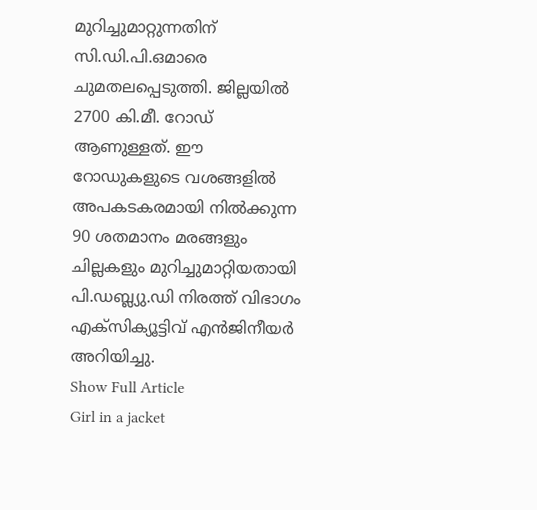മുറിച്ചുമാറ്റുന്നതിന് സി.ഡി.പി.ഒമാരെ ചുമതലപ്പെടുത്തി. ജില്ലയില്‍ 2700 കി.മീ. റോഡ് ആണുള്ളത്. ഈ റോഡുകളുടെ വശങ്ങളില്‍ അപകടകരമായി നില്‍ക്കുന്ന 90 ശതമാനം മരങ്ങളും ചില്ലകളും മുറിച്ചുമാറ്റിയതായി പി.ഡബ്ല്യു.ഡി നിരത്ത് വിഭാഗം എക്‌സിക്യൂട്ടിവ് എന്‍ജിനീയര്‍ അറിയിച്ചു.
Show Full Article
Girl in a jacket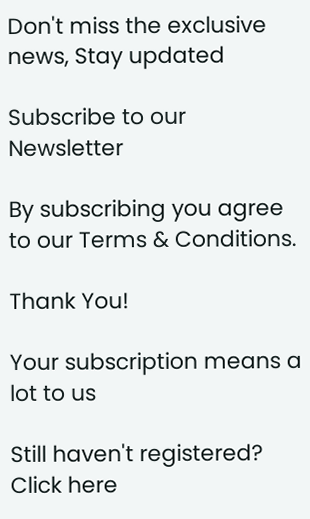Don't miss the exclusive news, Stay updated

Subscribe to our Newsletter

By subscribing you agree to our Terms & Conditions.

Thank You!

Your subscription means a lot to us

Still haven't registered? Click here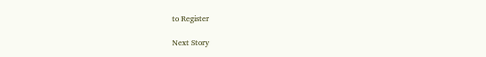to Register

Next Story